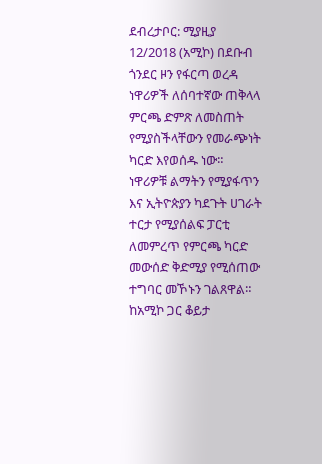ደብረታቦር: ሚያዚያ 12/2018 (አሚኮ) በደቡብ ጎንደር ዞን የፋርጣ ወረዳ ነዋሪዎች ለሰባተኛው ጠቅላላ ምርጫ ድምጽ ለመስጠት የሚያስችላቸውን የመራጭነት ካርድ እየወሰዱ ነው።
ነዋሪዎቹ ልማትን የሚያፋጥን እና ኢትዮጵያን ካደጉት ሀገራት ተርታ የሚያሰልፍ ፓርቲ ለመምረጥ የምርጫ ካርድ መውሰድ ቅድሚያ የሚሰጠው ተግባር መኾኑን ገልጸዋል።
ከአሚኮ ጋር ቆይታ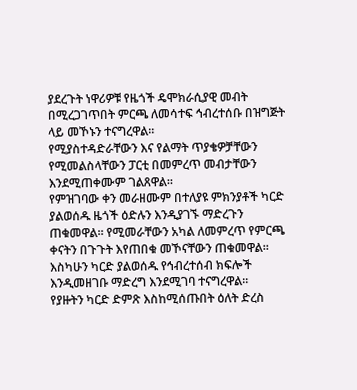ያደረጉት ነዋሪዎቹ የዜጎች ዴሞክራሲያዊ መብት በሚረጋገጥበት ምርጫ ለመሳተፍ ኅብረተሰቡ በዝግጅት ላይ መኾኑን ተናግረዋል።
የሚያስተዳድራቸውን እና የልማት ጥያቄዎቻቸውን የሚመልስላቸውን ፓርቲ በመምረጥ መብታቸውን እንደሚጠቀሙም ገልጸዋል።
የምዝገባው ቀን መራዘሙም በተለያዩ ምክንያቶች ካርድ ያልወሰዱ ዜጎች ዕድሉን እንዲያገኙ ማድረጉን ጠቁመዋል። የሚመራቸውን አካል ለመምረጥ የምርጫ ቀናትን በጉጉት እየጠበቁ መኾናቸውን ጠቁመዋል።
እስካሁን ካርድ ያልወሰዱ የኅብረተሰብ ክፍሎች እንዲመዘገቡ ማድረግ እንደሚገባ ተናግረዋል።
የያዙትን ካርድ ድምጽ እስከሚሰጡበት ዕለት ድረስ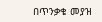በጥንቃቄ መያዝ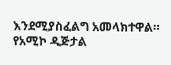እንደሚያስፈልግ አመላክተዋል።
የአሚኮ ዲጅታል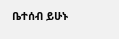ቤተሰብ ይሁኑ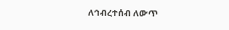ለኅብረተሰብ ለውጥ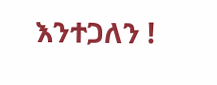እንተጋለን !